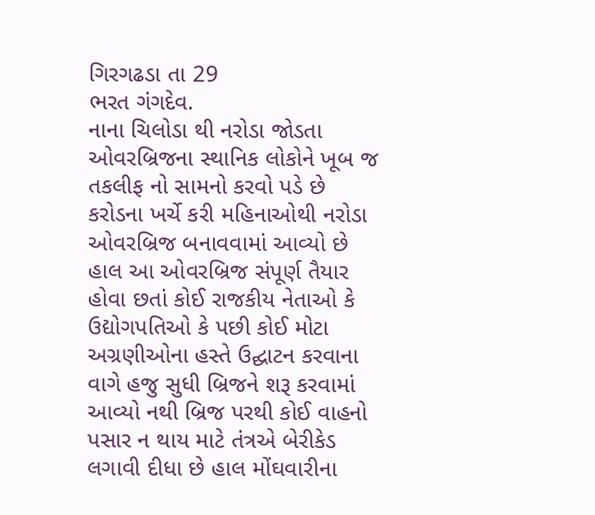ગિરગઢડા તા 29
ભરત ગંગદેવ.
નાના ચિલોડા થી નરોડા જોડતા ઓવરબ્રિજના સ્થાનિક લોકોને ખૂબ જ તકલીફ નો સામનો કરવો પડે છે કરોડના ખર્ચે કરી મહિનાઓથી નરોડા ઓવરબ્રિજ બનાવવામાં આવ્યો છે હાલ આ ઓવરબ્રિજ સંપૂર્ણ તૈયાર હોવા છતાં કોઈ રાજકીય નેતાઓ કે ઉદ્યોગપતિઓ કે પછી કોઈ મોટા અગ્રણીઓના હસ્તે ઉદ્ઘાટન કરવાના વાગે હજુ સુધી બ્રિજને શરૂ કરવામાં આવ્યો નથી બ્રિજ પરથી કોઈ વાહનો પસાર ન થાય માટે તંત્રએ બેરીકેડ લગાવી દીધા છે હાલ મોંઘવારીના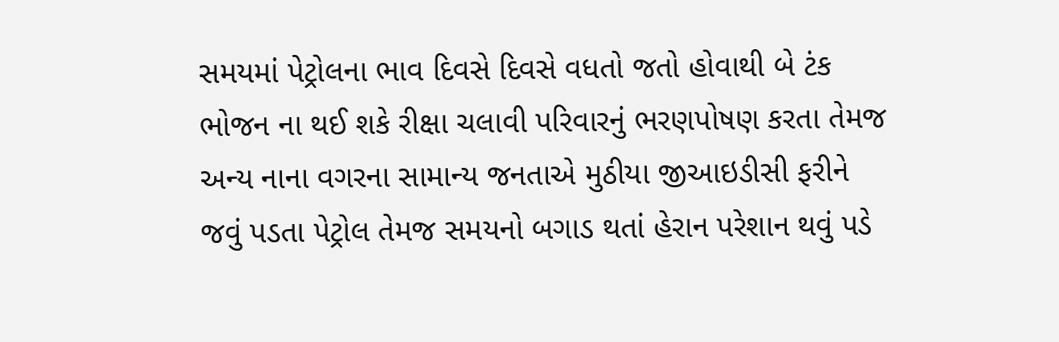સમયમાં પેટ્રોલના ભાવ દિવસે દિવસે વધતો જતો હોવાથી બે ટંક ભોજન ના થઈ શકે રીક્ષા ચલાવી પરિવારનું ભરણપોષણ કરતા તેમજ અન્ય નાના વગરના સામાન્ય જનતાએ મુઠીયા જીઆઇડીસી ફરીને જવું પડતા પેટ્રોલ તેમજ સમયનો બગાડ થતાં હેરાન પરેશાન થવું પડે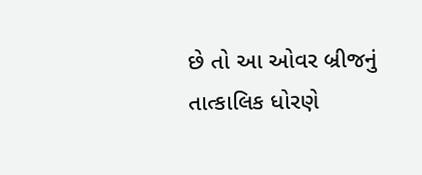છે તો આ ઓવર બ્રીજનું તાત્કાલિક ધોરણે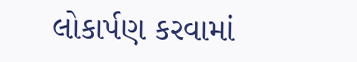લોકાર્પણ કરવામાં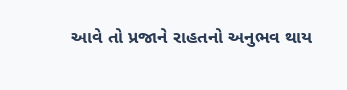આવે તો પ્રજાને રાહતનો અનુભવ થાય